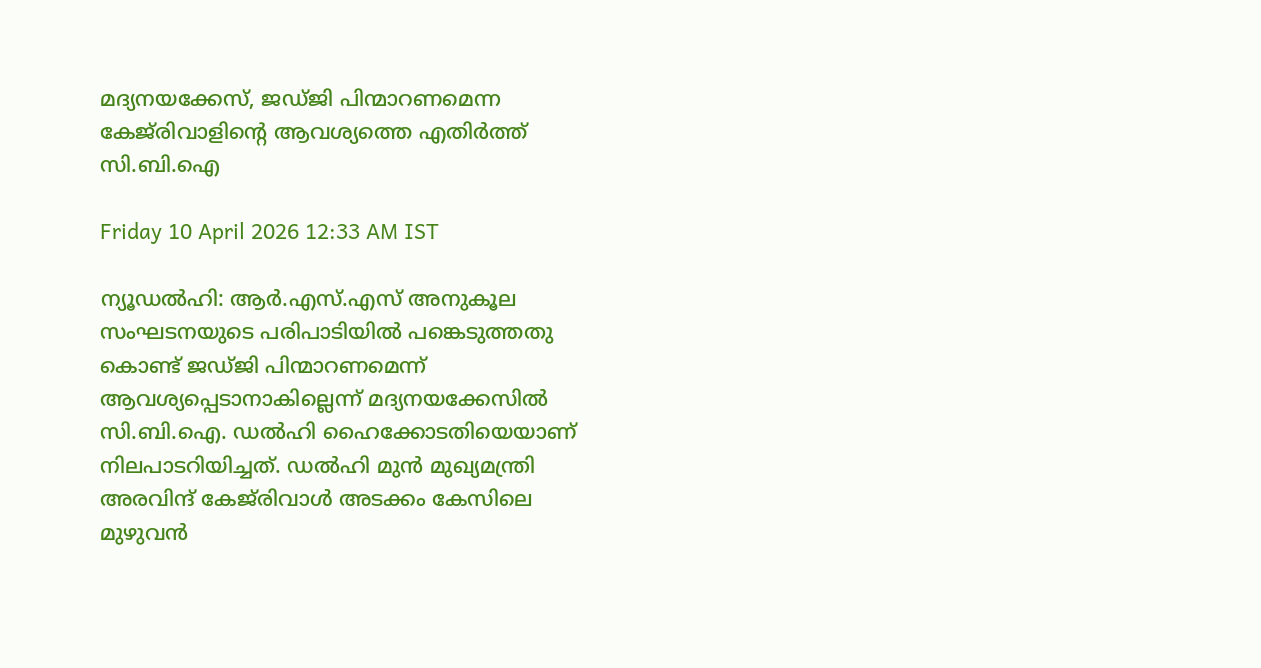മദ്യനയക്കേസ്, ജ‌ഡ്ജി പിന്മാറണമെന്ന കേജ്‌രിവാളിന്റെ ആവശ്യത്തെ എതിർത്ത് സി.ബി.ഐ

Friday 10 April 2026 12:33 AM IST

ന്യൂഡൽഹി: ആർ.എസ്.എസ് അനുകൂല സംഘടനയുടെ പരിപാടിയിൽ പങ്കെടുത്തതു കൊണ്ട് ജഡ്‌ജി പിന്മാറണമെന്ന് ആവശ്യപ്പെടാനാകില്ലെന്ന് മദ്യനയക്കേസിൽ സി.ബി.ഐ. ഡൽഹി ഹൈക്കോടതിയെയാണ് നിലപാടറിയിച്ചത്. ഡൽഹി മുൻ മുഖ്യമന്ത്രി അരവിന്ദ് കേജ്‌രിവാൾ അടക്കം കേസിലെ മുഴുവൻ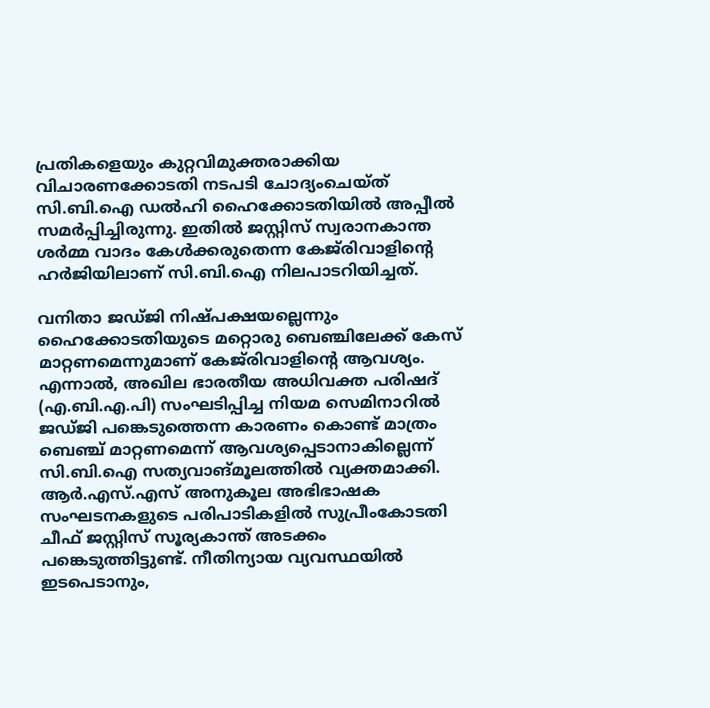പ്രതികളെയും കുറ്റവിമുക്തരാക്കിയ വിചാരണക്കോടതി നടപടി ചോദ്യംചെയ്‌ത് സി.ബി.ഐ ഡൽഹി ഹൈക്കോടതിയിൽ അപ്പീൽ സമർപ്പിച്ചിരുന്നു. ഇതിൽ ജസ്റ്റിസ് സ്വരാനകാന്ത ശർമ്മ വാദം കേൾക്കരുതെന്ന കേജ്‌രിവാളിന്റെ ഹർജിയിലാണ് സി.ബി.ഐ നിലപാടറിയിച്ചത്.

വനിതാ ജഡ്‌ജി നിഷ്‌പക്ഷയല്ലെന്നും ഹൈക്കോടതിയുടെ മറ്റൊരു ബെഞ്ചിലേക്ക് കേസ് മാറ്റണമെന്നുമാണ് കേജ്‌രിവാളിന്റെ ആവശ്യം. എന്നാൽ, അഖില ഭാരതീയ അധിവക്ത പരിഷദ് (എ.ബി.എ.പി) സംഘടിപ്പിച്ച നിയമ സെമിനാറിൽ ജഡ്‌ജി പങ്കെടുത്തെന്ന കാരണം കൊണ്ട് മാത്രം ബെഞ്ച് മാറ്റണമെന്ന് ആവശ്യപ്പെടാനാകില്ലെന്ന് സി.ബി.ഐ സത്യവാങ്മൂലത്തിൽ വ്യക്തമാക്കി. ആർ.എസ്.എസ് അനുകൂല അഭിഭാഷക സംഘടനകളുടെ പരിപാടികളിൽ സുപ്രീംകോടതി ചീഫ് ജസ്റ്റിസ് സൂര്യകാന്ത് അടക്കം പങ്കെടുത്തിട്ടുണ്ട്. നീതിന്യായ വ്യവസ്ഥയിൽ ഇടപെടാനും,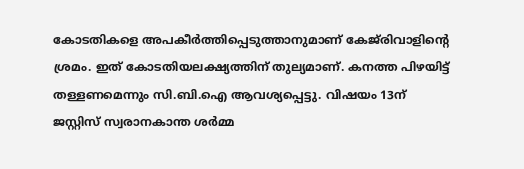കോടതികളെ അപകീർത്തിപ്പെടുത്താനുമാണ് കേജ്‌രിവാളിന്റെ ശ്രമം. ഇത് കോടതിയലക്ഷ്യത്തിന് തുല്യമാണ്. കനത്ത പിഴയിട്ട് തള്ളണമെന്നും സി.ബി.ഐ ആവശ്യപ്പെട്ടു. വിഷയം 13ന് ജസ്റ്റിസ് സ്വരാനകാന്ത ശർമ്മ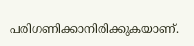പരിഗണിക്കാനിരിക്കുകയാണ്.